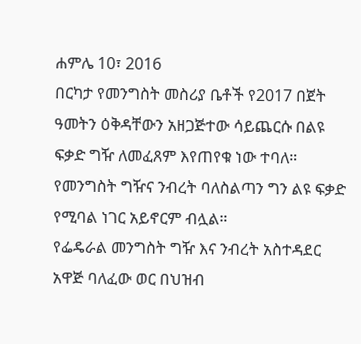ሐምሌ 10፣ 2016
በርካታ የመንግስት መስሪያ ቤቶች የ2017 በጀት ዓመትን ዕቅዳቸውን አዘጋጅተው ሳይጨርሱ በልዩ ፍቃድ ግዥ ለመፈጸም እየጠየቁ ነው ተባለ።
የመንግስት ግዥና ንብረት ባለስልጣን ግን ልዩ ፍቃድ የሚባል ነገር አይኖርም ብሏል።
የፌዴራል መንግስት ግዥ እና ንብረት አስተዳደር አዋጅ ባለፈው ወር በህዝብ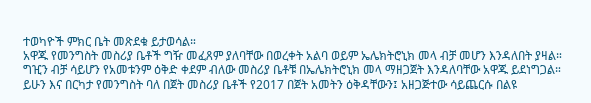ተወካዮች ምክር ቤት መጽደቁ ይታወሳል።
አዋጁ የመንግስት መስሪያ ቤቶች ግዥ መፈጸም ያለባቸው በወረቀት አልባ ወይም ኤሌክትሮኒክ መላ ብቻ መሆን እንዳለበት ያዛል።
ግዢን ብቻ ሳይሆን የአመቱንም ዕቅድ ቀደም ብለው መስሪያ ቤቶቹ በኤሌክትሮኒክ መላ ማዘጋጀት እንዳለባቸው አዋጁ ይደነግጋል።
ይሁን እና በርካታ የመንግስት ባለ በጀት መስሪያ ቤቶች የ2017 በጀት አመትን ዕቅዳቸውን፤ አዘጋጅተው ሳይጨርሱ በልዩ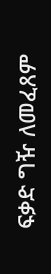ፍቃድ ግዥ ለመፈጸም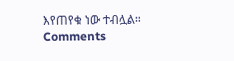እየጠየቁ ነው ተብሏል።
Comments